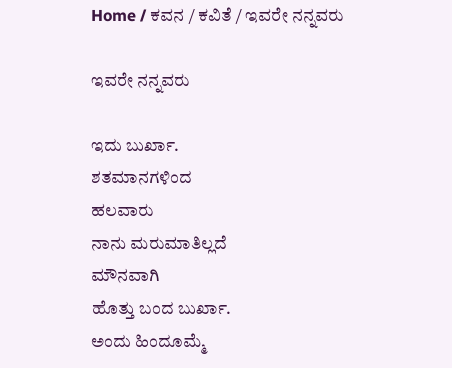Home / ಕವನ / ಕವಿತೆ / ಇವರೇ ನನ್ನವರು

ಇವರೇ ನನ್ನವರು

ಇದು ಬುರ್ಖಾ.
ಶತಮಾನಗಳಿಂದ
ಹಲವಾರು
ನಾನು ಮರುಮಾತಿಲ್ಲದೆ
ಮೌನವಾಗಿ
ಹೊತ್ತು ಬಂದ ಬುರ್ಖಾ.
ಅಂದು ಹಿಂದೂಮ್ಮೆ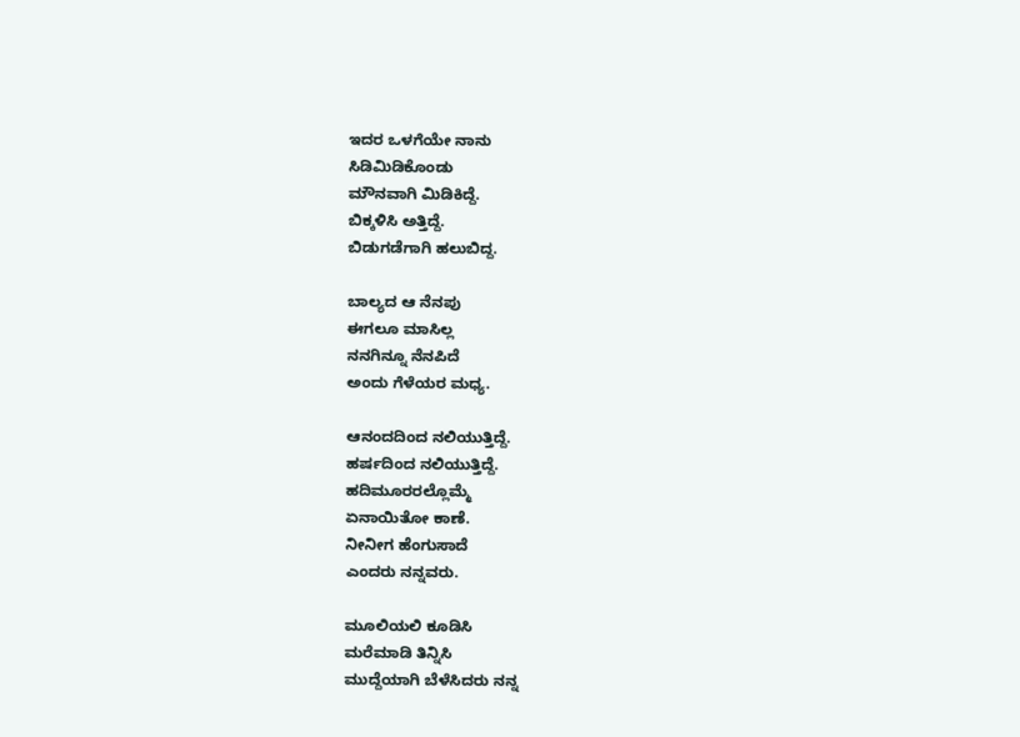ಇದರ ಒಳಗೆಯೇ ನಾನು
ಸಿಡಿಮಿಡಿಕೊಂಡು
ಮೌನವಾಗಿ ಮಿಡಿಕಿದ್ದೆ.
ಬಿಕ್ಕಳಿಸಿ ಅತ್ತಿದ್ದೆ.
ಬಿಡುಗಡೆಗಾಗಿ ಹಲುಬಿದ್ದ.

ಬಾಲ್ಯದ ಆ ನೆನಪು
ಈಗಲೂ ಮಾಸಿಲ್ಲ
ನನಗಿನ್ನೂ ನೆನಪಿದೆ
ಅಂದು ಗೆಳೆಯರ ಮಧ್ಯ.

ಆನಂದದಿಂದ ನಲಿಯುತ್ತಿದ್ದೆ.
ಹರ್ಷದಿಂದ ನಲಿಯುತ್ತಿದ್ದೆ.
ಹದಿಮೂರರಲ್ಲೊಮ್ಮೆ
ಏನಾಯಿತೋ ಕಾಣೆ.
ನೀನೀಗ ಹೆಂಗುಸಾದೆ
ಎಂದರು ನನ್ನವರು.

ಮೂಲಿಯಲಿ ಕೂಡಿಸಿ
ಮರೆಮಾಡಿ ತಿನ್ನಿಸಿ
ಮುದ್ದೆಯಾಗಿ ಬೆಳೆಸಿದರು ನನ್ನ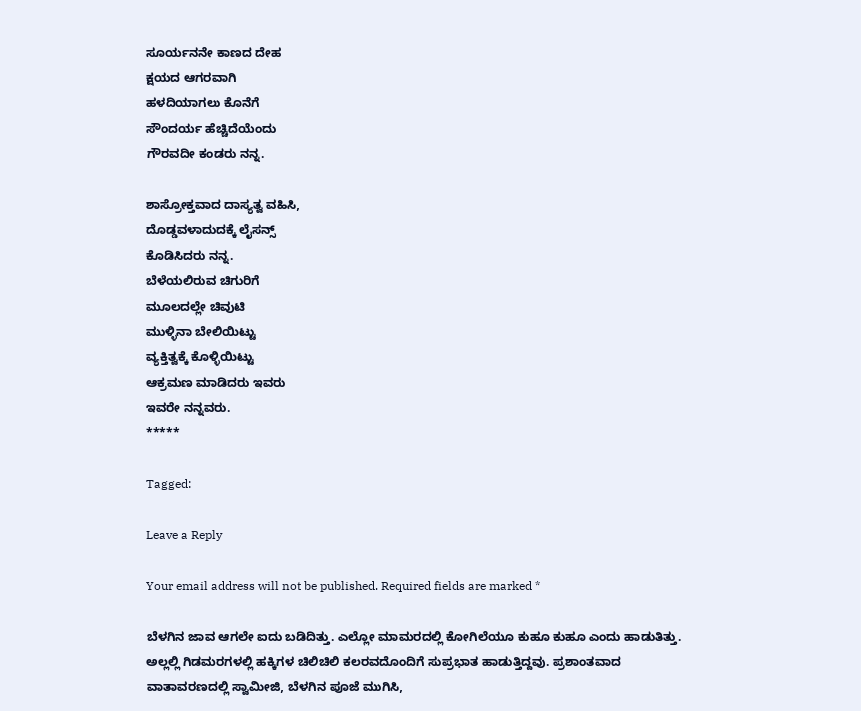ಸೂರ್ಯನನೇ ಕಾಣದ ದೇಹ
ಕ್ಷಯದ ಆಗರವಾಗಿ
ಹಳದಿಯಾಗಲು ಕೊನೆಗೆ
ಸೌಂದರ್ಯ ಹೆಚ್ಚಿದೆಯೆಂದು
ಗೌರವದೀ ಕಂಡರು ನನ್ನ.

ಶಾಸ್ರೋಕ್ತವಾದ ದಾಸ್ಯತ್ವ ವಹಿಸಿ,
ದೊಡ್ಡವಳಾದುದಕ್ಕೆ ಲೈಸನ್ಸ್
ಕೊಡಿಸಿದರು ನನ್ನ.
ಬೆಳೆಯಲಿರುವ ಚಿಗುರಿಗೆ
ಮೂಲದಲ್ಲೇ ಚಿವುಟಿ
ಮುಳ್ಳಿನಾ ಬೇಲಿಯಿಟ್ಟು
ವ್ಯಕ್ತಿತ್ವಕ್ಕೆ ಕೊಳ್ಳಿಯಿಟ್ಟು
ಆಕ್ರಮಣ ಮಾಡಿದರು ಇವರು
ಇವರೇ ನನ್ನವರು.
*****

Tagged:

Leave a Reply

Your email address will not be published. Required fields are marked *

ಬೆಳಗಿನ ಜಾವ ಆಗಲೇ ಐದು ಬಡಿದಿತ್ತು. ಎಲ್ಲೋ ಮಾಮರದಲ್ಲಿ ಕೋಗಿಲೆಯೂ ಕುಹೂ ಕುಹೂ ಎಂದು ಹಾಡುತಿತ್ತು. ಅಲ್ಲಲ್ಲಿ ಗಿಡಮರಗಳಲ್ಲಿ ಹಕ್ಕಿಗಳ ಚಿಲಿಚಿಲಿ ಕಲರವದೊಂದಿಗೆ ಸುಪ್ರಭಾತ ಹಾಡುತ್ತಿದ್ದವು. ಪ್ರಶಾಂತವಾದ ವಾತಾವರಣದಲ್ಲಿ ಸ್ವಾಮೀಜಿ, ಬೆಳಗಿನ ಪೂಜೆ ಮುಗಿಸಿ,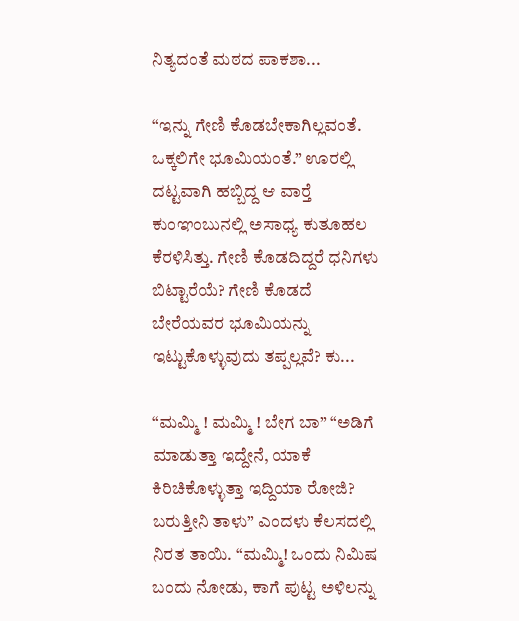ನಿತ್ಯದಂತೆ ಮಠದ ಪಾಕಶಾ...

“ಇನ್ನು ಗೇಣಿ ಕೊಡಬೇಕಾಗಿಲ್ಲವಂತೆ. ಒಕ್ಕಲಿಗೇ ಭೂಮಿಯಂತೆ.” ಊರಲ್ಲಿ ದಟ್ಟವಾಗಿ ಹಬ್ಬಿದ್ದ ಆ ವಾರ್‍ತೆ ಕುಂಞಂಬುನಲ್ಲಿ ಅಸಾಧ್ಯ ಕುತೂಹಲ ಕೆರಳಿಸಿತ್ತು. ಗೇಣಿ ಕೊಡದಿದ್ದರೆ ಧನಿಗಳು ಬಿಟ್ಟಾರೆಯೆ? ಗೇಣಿ ಕೊಡದೆ ಬೇರೆಯವರ ಭೂಮಿಯನ್ನು ಇಟ್ಟುಕೊಳ್ಳುವುದು ತಪ್ಪಲ್ಲವೆ? ಕು...

“ಮಮ್ಮಿ ! ಮಮ್ಮಿ ! ಬೇಗ ಬಾ” “ಅಡಿಗೆ ಮಾಡುತ್ತಾ ಇದ್ದೇನೆ, ಯಾಕೆ ಕಿರಿಚಿಕೊಳ್ಳುತ್ತಾ ಇದ್ದಿಯಾ ರೋಜಿ? ಬರುತ್ತೀನಿ ತಾಳು” ಎಂದಳು ಕೆಲಸದಲ್ಲಿ ನಿರತ ತಾಯಿ. “ಮಮ್ಮಿ! ಒಂದು ನಿಮಿಷ ಬಂದು ನೋಡು, ಕಾಗೆ ಪುಟ್ಟ ಅಳಿಲನ್ನು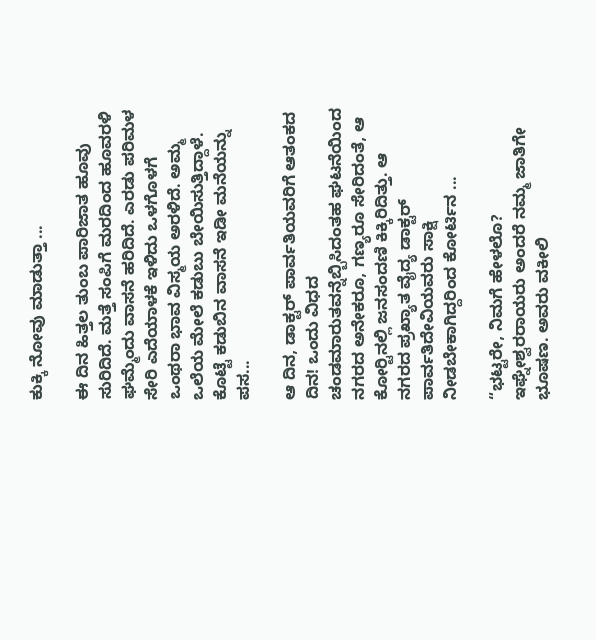ಕುಕ್ಕಿ ನೋವು ಮಾಡುತ್ತಾ ...

ಈ ದಿನ ಹಿತ್ತಲ ತುಂಬ ಪಾರಿಜಾತ ಹೂವು ಸುರಿದಿದೆ. ಮತ್ತೆ ಸಂಪಿಗೆ ಮರದಿಂದ ಹೂವರಳಿ ಘಮ್ಮೆಂದು ವಾಸನೆ ಹರಿದಿದೆ. ಎರಡು ಪರಿಮಳ ಸೇರಿ ಎದೆಯಾಳಕೆ ಇಳಿದು ಒಳಗೊಳಗೆ ಒಂಥರಾ ಭಾವ ವಿಸ್ಮಯ ಅರಳಿದೆ. ಅಮ್ಮ ಒಲೆಯ ಮೇಲೆ ಕಡುಬು ಬೇಯಿಸುತ್ತಿದ್ದಾಳೆ. ಕೊಟ್ಟೆ ಕಡುಬಿನ ವಾಸನೆ ಇಡೀ ಮನೆಯನ್ನು ಪಸ...

ಆ ದಿನ, ಡಾಕ್ಟರ್ ಪಾರ್ವತಿಯವರಿಗೆ ಆತಂಕದ ದಿನ! ಒಂದು ವಿಧದ ಚಂಡಮಾರುತವನ್ನೆಬ್ಬಿಸಿದಂತಹ ಘಟನೆಯಿಂದ ನಗರದ ಅನೇಕರೂ, ಗಣ್ಯರೂ ಸೇರಿದಂತೆ, ಆ ಕೋರ್‍ಟಿನಲ್ಲಿ ಜನಸಂದಣಿ ಕಿಕ್ಕಿರಿದಿತ್ತು. ಆ ನಗರದ ಪ್ರಖ್ಯಾತ ವೈದ್ಯ ಡಾಕ್ಟರ್ ಪಾರ್ವತಿದೇವಿಯವರು ಸಾಕ್ಷಿ ನೀಡಬೇಕಾಗಿದ್ದರಿಂದ ಕೋರ್ಟಿನ ...

“ಭಟ್ಟರೇ, ನಿಮಗೆ ಹೇಳಲೊ? ಇಘ್ನೇಶ್ವರರಾಯರು ಅಂದರೆ ನಮ್ಮ ಜಾತಿಗೇ ಭೂಷಣ. ಅವರು ವಕೀಲಿ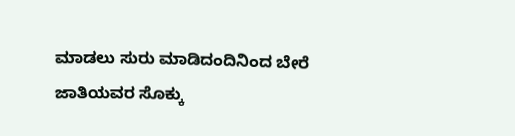ಮಾಡಲು ಸುರು ಮಾಡಿದಂದಿನಿಂದ ಬೇರೆ ಜಾತಿಯವರ ಸೊಕ್ಕು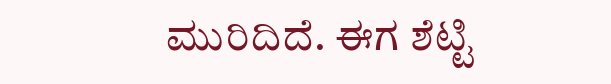ಮುರಿದಿದೆ. ಈಗ ಶೆಟ್ಟಿ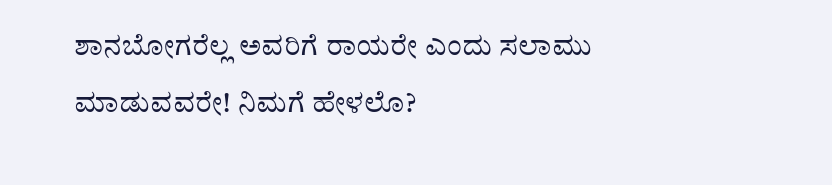ಶಾನಬೋಗರೆಲ್ಲ ಅವರಿಗೆ ರಾಯರೇ ಎಂದು ಸಲಾಮು ಮಾಡುವವರೇ! ನಿಮಗೆ ಹೇಳಲೊ?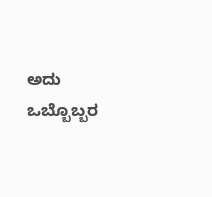ಅದು ಒಬ್ಬೊಬ್ಬರ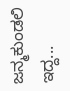ಜನ್ಮಕುಂಡಲಿ ಇದ್ದ...